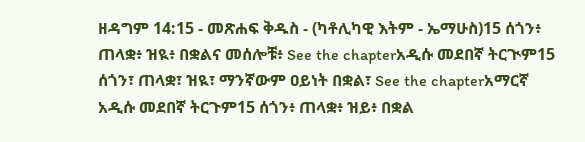ዘዳግም 14:15 - መጽሐፍ ቅዱስ - (ካቶሊካዊ እትም - ኤማሁስ)15 ሰጎን፥ ጠላቋ፥ ዝዪ፥ በቋልና መሰሎቹ፥ See the chapterአዲሱ መደበኛ ትርጒም15 ሰጎን፣ ጠላቋ፣ ዝዪ፣ ማንኛውም ዐይነት በቋል፣ See the chapterአማርኛ አዲሱ መደበኛ ትርጉም15 ሰጎን፥ ጠላቋ፥ ዝይ፥ በቋል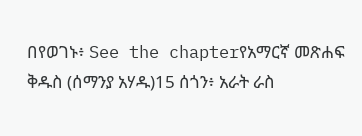በየወገኑ፥ See the chapterየአማርኛ መጽሐፍ ቅዱስ (ሰማንያ አሃዱ)15 ሰጎን፥ አራት ራስ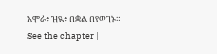አሞራ፥ ዝዪ፥ በቋል በየወገኑ። See the chapter |